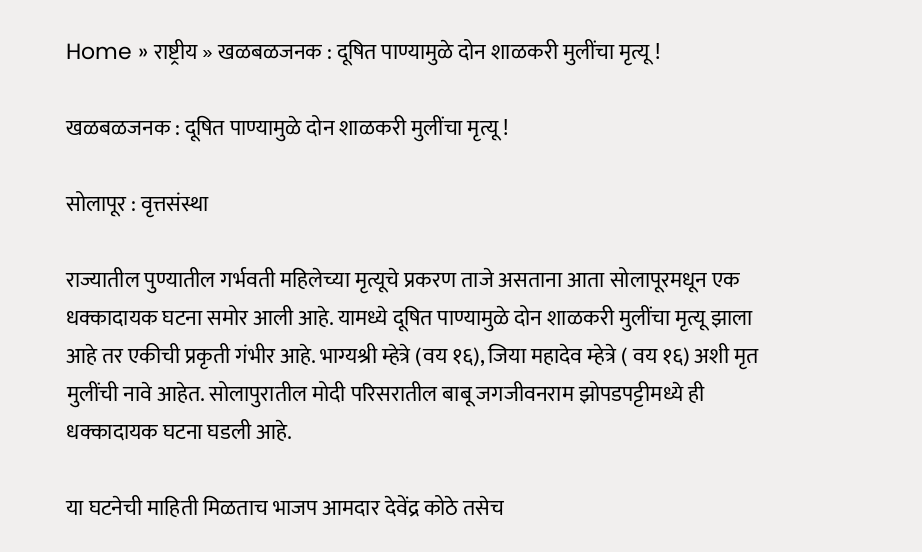Home » राष्ट्रीय » खळबळजनक : दूषित पाण्यामुळे दोन शाळकरी मुलींचा मृत्यू !

खळबळजनक : दूषित पाण्यामुळे दोन शाळकरी मुलींचा मृत्यू !

सोलापूर : वृत्तसंस्था

राज्यातील पुण्यातील गर्भवती महिलेच्या मृत्यूचे प्रकरण ताजे असताना आता सोलापूरमधून एक धक्कादायक घटना समोर आली आहे. यामध्ये दूषित पाण्यामुळे दोन शाळकरी मुलींचा मृत्यू झाला आहे तर एकीची प्रकृती गंभीर आहे. भाग्यश्री म्हेत्रे (वय १६), जिया महादेव म्हेत्रे ( वय १६) अशी मृत मुलींची नावे आहेत. सोलापुरातील मोदी परिसरातील बाबू जगजीवनराम झोपडपट्टीमध्ये ही धक्कादायक घटना घडली आहे.

या घटनेची माहिती मिळताच भाजप आमदार देवेंद्र कोठे तसेच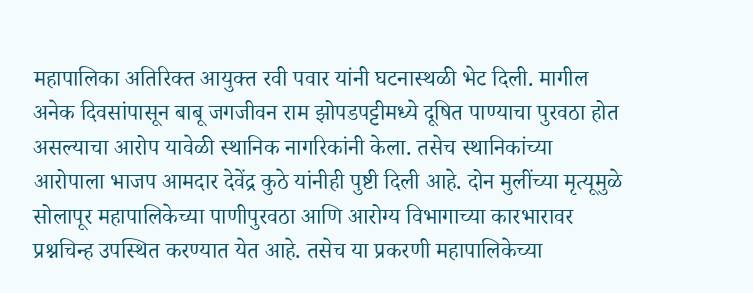महापालिका अतिरिक्त आयुक्त रवी पवार यांनी घटनास्थळी भेट दिली. मागील अनेक दिवसांपासून बाबू जगजीवन राम झोपडपट्टीमध्ये दूषित पाण्याचा पुरवठा होत असल्याचा आरोप यावेळी स्थानिक नागरिकांनी केला. तसेच स्थानिकांच्या आरोपाला भाजप आमदार देवेंद्र कुठे यांनीही पुष्टी दिली आहे. दोन मुलींच्या मृत्यूमुळे सोलापूर महापालिकेच्या पाणीपुरवठा आणि आरोग्य विभागाच्या कारभारावर प्रश्नचिन्ह उपस्थित करण्यात येत आहे. तसेच या प्रकरणी महापालिकेच्या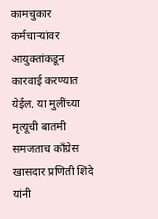कामचुकार कर्मचाऱ्यांवर आयुक्तांकडून कारवाई करण्यात येईल. या मुलींच्या मृत्यूची बातमी समजताच काँग्रेस खासदार प्रणिती शिंदे यांनी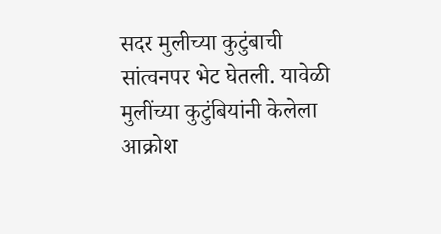सदर मुलीच्या कुटुंबाची सांत्वनपर भेट घेतली. यावेळी मुलींच्या कुटुंबियांनी केलेला आक्रोश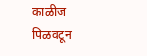काळीज पिळवटून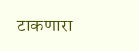टाकणारा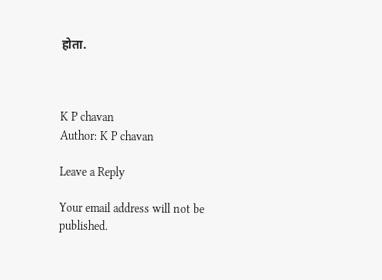होता.



K P chavan
Author: K P chavan

Leave a Reply

Your email address will not be published.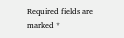Required fields are marked *